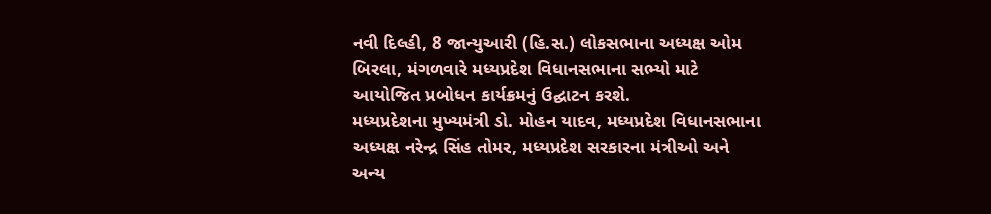નવી દિલ્હી, 8 જાન્યુઆરી (હિ.સ.) લોકસભાના અધ્યક્ષ ઓમ બિરલા, મંગળવારે મધ્યપ્રદેશ વિધાનસભાના સભ્યો માટે આયોજિત પ્રબોધન કાર્યક્રમનું ઉદ્ઘાટન કરશે.
મધ્યપ્રદેશના મુખ્યમંત્રી ડો. મોહન યાદવ, મધ્યપ્રદેશ વિધાનસભાના અધ્યક્ષ નરેન્દ્ર સિંહ તોમર, મધ્યપ્રદેશ સરકારના મંત્રીઓ અને અન્ય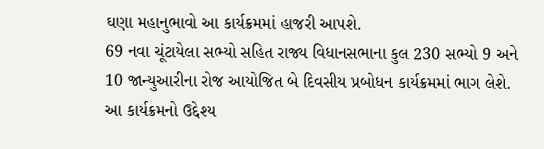ઘણા મહાનુભાવો આ કાર્યક્રમમાં હાજરી આપશે.
69 નવા ચૂંટાયેલા સભ્યો સહિત રાજ્ય વિધાનસભાના કુલ 230 સભ્યો 9 અને 10 જાન્યુઆરીના રોજ આયોજિત બે દિવસીય પ્રબોધન કાર્યક્રમમાં ભાગ લેશે.
આ કાર્યક્રમનો ઉદ્દેશ્ય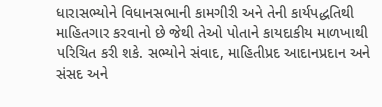ધારાસભ્યોને વિધાનસભાની કામગીરી અને તેની કાર્યપદ્ધતિથી માહિતગાર કરવાનો છે જેથી તેઓ પોતાને કાયદાકીય માળખાથી પરિચિત કરી શકે. સભ્યોને સંવાદ, માહિતીપ્રદ આદાનપ્રદાન અને સંસદ અને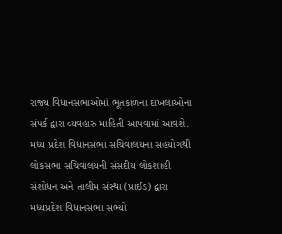રાજ્ય વિધાનસભાઓમાં ભૂતકાળના દાખલાઓના સંપર્ક દ્વારા વ્યવહારુ માહિતી આપવામાં આવશે.
મધ્ય પ્રદેશ વિધાનસભા સચિવાલયના સહયોગથી લોકસભા સચિવાલયની સંસદીય લોકશાહી સંશોધન અને તાલીમ સંસ્થા (પ્રાઈડ) દ્વારા મધ્યપ્રદેશ વિધાનસભા સભ્યો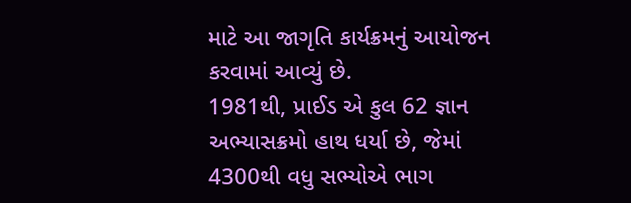માટે આ જાગૃતિ કાર્યક્રમનું આયોજન કરવામાં આવ્યું છે.
1981થી, પ્રાઈડ એ કુલ 62 જ્ઞાન અભ્યાસક્રમો હાથ ધર્યા છે, જેમાં 4300થી વધુ સભ્યોએ ભાગ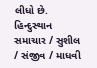લીધો છે.
હિન્દુસ્થાન સમાચાર / સુશીલ / સંજીવ / માધવી